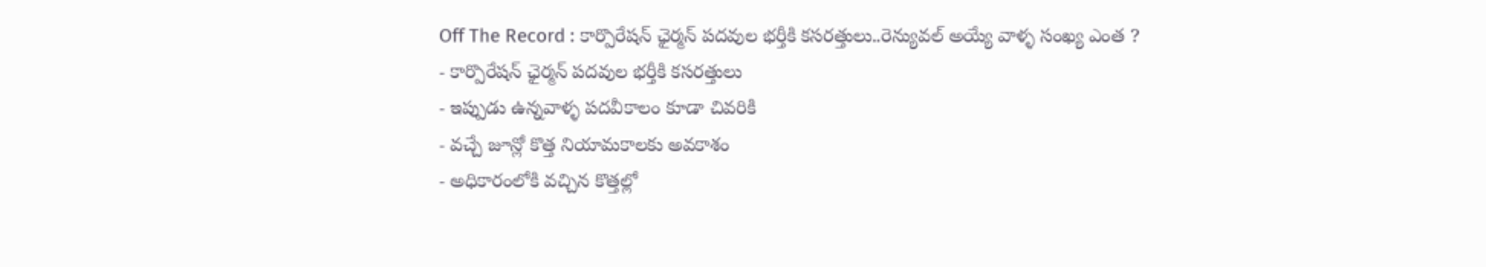Off The Record : కార్పొరేషన్ ఛైర్మన్ పదవుల భర్తీకి కసరత్తులు..రెన్యువల్ అయ్యే వాళ్ళ సంఖ్య ఎంత ?
- కార్పొరేషన్ ఛైర్మన్ పదవుల భర్తీకి కసరత్తులు
- ఇప్పుడు ఉన్నవాళ్ళ పదవీకాలం కూడా చివరికి
- వచ్చే జూన్లో కొత్త నియామకాలకు అవకాశం
- అధికారంలోకి వచ్చిన కొత్తల్లో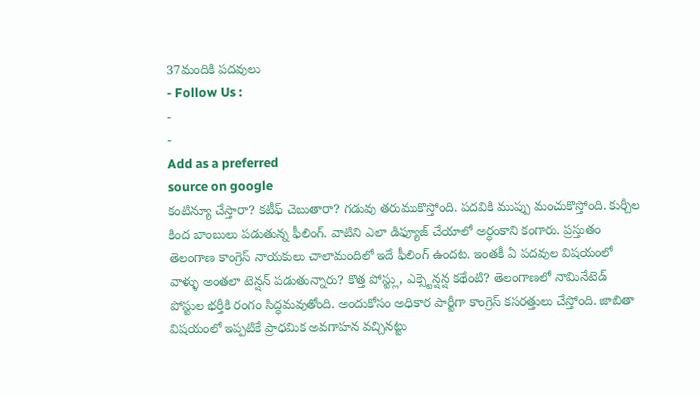37మందికి పదవులు
- Follow Us :
-
-
Add as a preferred
source on google
కంటిన్యూ చేస్తారా? కటీఫ్ చెబుతారా? గడువు తరుముకొస్తోంది. పదవికి ముప్పు మంచుకొస్తోంది. కుర్చీల కింద బాంబులు పడుతున్న ఫీలింగ్. వాటిని ఎలా డిఫ్యూజ్ చేయాలో అర్ధంకాని కంగారు. ప్రస్తుతం తెలంగాణ కాంగ్రెస్ నాయకులు చాలామందిలో ఇదే ఫీలింగ్ ఉందట. ఇంతకీ ఏ పదవుల విషయంలో వాళ్ళు అంతలా టెన్షన్ పడుతున్నారు? కొత్త పోస్ట్లు, ఎక్స్టెన్షన్ష కథేంటి? తెలంగాణలో నామినేటెడ్ పోస్టుల భర్తీకి రంగం సిద్ధమవుతోంది. అందుకోసం అధికార పార్టీగా కాంగ్రెస్ కసరత్తులు చేస్తోంది. జాబితా విషయంలో ఇప్పటికే ప్రాధమిక అవగాహన వచ్చినట్టు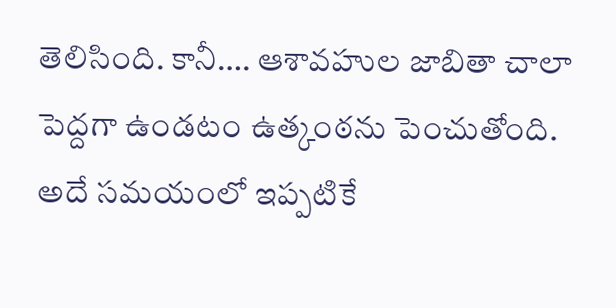తెలిసింది. కానీ…. ఆశావహుల జాబితా చాలా పెద్దగా ఉండటం ఉత్కంఠను పెంచుతోంది. అదే సమయంలో ఇప్పటికే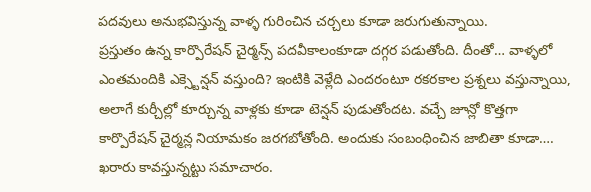పదవులు అనుభవిస్తున్న వాళ్ళ గురించిన చర్చలు కూడా జరుగుతున్నాయి.
ప్రస్తుతం ఉన్న కార్పొరేషన్ చైర్మన్స్ పదవీకాలంకూడా దగ్గర పడుతోంది. దీంతో… వాళ్ళలో ఎంతమందికి ఎక్స్టెన్షన్ వస్తుంది? ఇంటికి వెళ్లేది ఎందరంటూ రకరకాల ప్రశ్నలు వస్తున్నాయి, అలాగే కుర్చీల్లో కూర్చున్న వాళ్లకు కూడా టెన్షన్ పుడుతోందట. వచ్చే జూన్లో కొత్తగా కార్పొరేషన్ చైర్మన్ల నియామకం జరగబోతోంది. అందుకు సంబంధించిన జాబితా కూడా…. ఖరారు కావస్తున్నట్టు సమాచారం.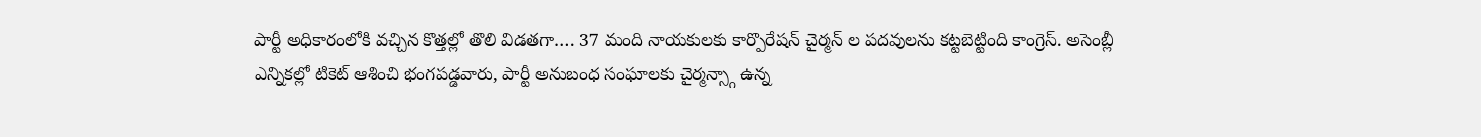పార్టీ అధికారంలోకి వచ్చిన కొత్తల్లో తొలి విడతగా…. 37 మంది నాయకులకు కార్పొరేషన్ చైర్మన్ ల పదవులను కట్టబెట్టింది కాంగ్రెస్. అసెంబ్లీ ఎన్నికల్లో టికెట్ ఆశించి భంగపడ్డవారు, పార్టీ అనుబంధ సంఘాలకు చైర్మన్స్గా ఉన్న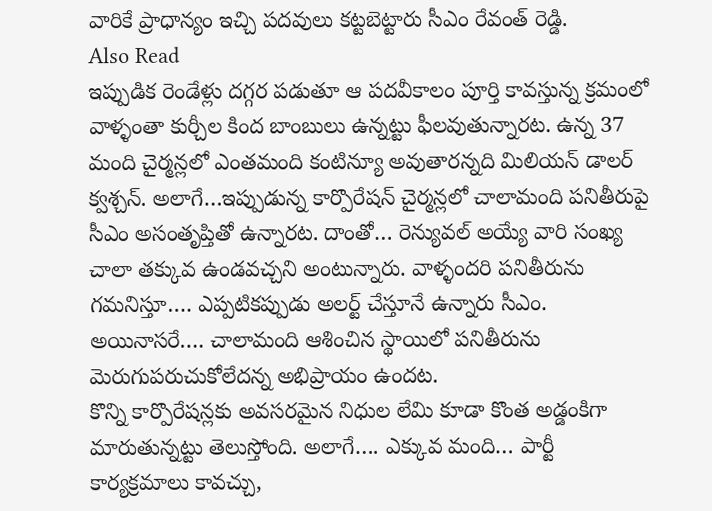వారికే ప్రాధాన్యం ఇచ్చి పదవులు కట్టబెట్టారు సీఎం రేవంత్ రెడ్డి.
Also Read
ఇప్పుడిక రెండేళ్లు దగ్గర పడుతూ ఆ పదవీకాలం పూర్తి కావస్తున్న క్రమంలో వాళ్ళంతా కుర్చీల కింద బాంబులు ఉన్నట్టు ఫీలవుతున్నారట. ఉన్న 37 మంది చైర్మన్లలో ఎంతమంది కంటిన్యూ అవుతారన్నది మిలియన్ డాలర్ క్వశ్చన్. అలాగే…ఇప్పుడున్న కార్పొరేషన్ చైర్మన్లలో చాలామంది పనితీరుపై సీఎం అసంతృప్తితో ఉన్నారట. దాంతో… రెన్యువల్ అయ్యే వారి సంఖ్య చాలా తక్కువ ఉండవచ్చని అంటున్నారు. వాళ్ళందరి పనితీరును గమనిస్తూ…. ఎప్పటికప్పుడు అలర్ట్ చేస్తూనే ఉన్నారు సీఎం. అయినాసరే…. చాలామంది ఆశించిన స్థాయిలో పనితీరును మెరుగుపరుచుకోలేదన్న అభిప్రాయం ఉందట.
కొన్ని కార్పొరేషన్లకు అవసరమైన నిధుల లేమి కూడా కొంత అడ్డంకిగా మారుతున్నట్టు తెలుస్తోంది. అలాగే…. ఎక్కువ మంది… పార్టీ కార్యక్రమాలు కావచ్చు,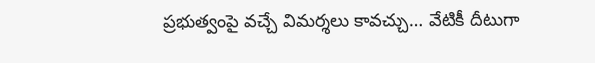ప్రభుత్వంపై వచ్చే విమర్శలు కావచ్చు… వేటికీ దీటుగా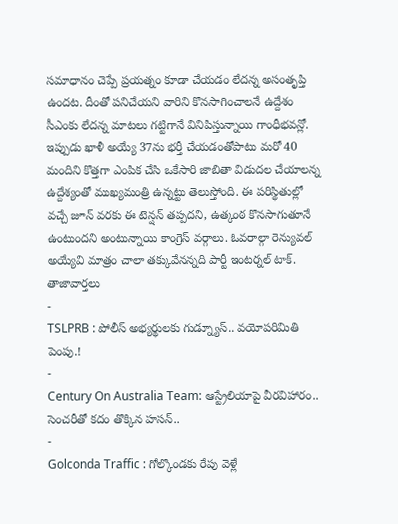సమాధానం చెప్పే ప్రయత్నం కూడా చేయడం లేదన్న అసంతృప్తి ఉందట. దీంతో పనిచేయని వారిని కొనసాగించాలనే ఉద్దేశం సీఎంకు లేదన్న మాటలు గట్టిగానే వినిపిస్తున్నాయి గాంధీభవన్లో. ఇప్పుడు ఖాళీ అయ్యే 37ను భర్తీ చేయడంతోపాటు మరో 40 మందిని కొత్తగా ఎంపిక చేసి ఒకేసారి జాబితా విడుదల చేయాలన్న ఉద్దేశ్యంతో ముఖ్యమంత్రి ఉన్నట్టు తెలుస్తోంది. ఈ పరిస్థితుల్లో వచ్చే జూన్ వరకు ఈ టెన్షన్ తప్పదని, ఉత్కంఠ కొనసాగుతూనే ఉంటుందని అంటున్నాయి కాంగ్రెస్ వర్గాలు. ఓవరాల్గా రెన్యువల్ అయ్యేవి మాత్రం చాలా తక్కువేనన్నది పార్టీ ఇంటర్నల్ టాక్.
తాజావార్తలు
-
TSLPRB : పోలీస్ అభ్యర్థులకు గుడ్న్యూస్.. వయోపరిమితి పెంపు.!
-
Century On Australia Team: ఆస్ట్రేలియాపై వీరవిహారం.. సెంచరీతో కదం తొక్కిన హసన్..
-
Golconda Traffic : గోల్కొండకు రేపు వెళ్లే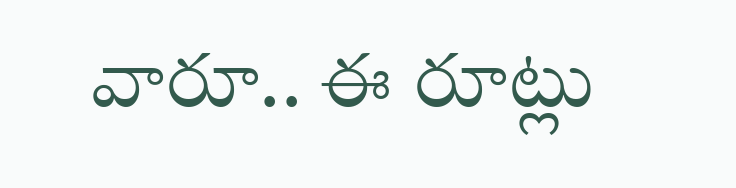వారూ.. ఈ రూట్లు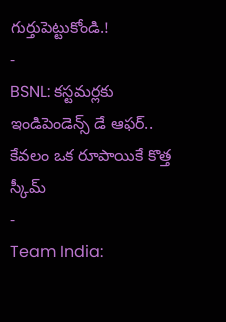గుర్తుపెట్టుకోండి.!
-
BSNL: కస్టమర్లకు ఇండిపెండెన్స్ డే ఆఫర్.. కేవలం ఒక రూపాయికే కొత్త స్కీమ్
-
Team India: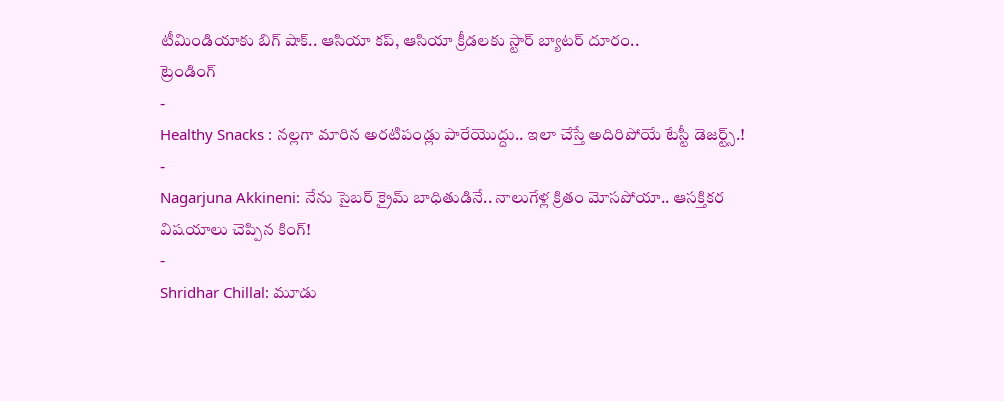టీమిండియాకు బిగ్ షాక్.. ఆసియా కప్, ఆసియా క్రీడలకు స్టార్ బ్యాటర్ దూరం..
ట్రెండింగ్
-
Healthy Snacks : నల్లగా మారిన అరటిపండ్లు పారేయొద్దు.. ఇలా చేస్తే అదిరిపోయే టేస్టీ డెజర్ట్స్.!
-
Nagarjuna Akkineni: నేను సైబర్ క్రైమ్ బాధితుడినే.. నాలుగేళ్ల క్రితం మోసపోయా.. ఆసక్తికర విషయాలు చెప్పిన కింగ్!
-
Shridhar Chillal: మూడు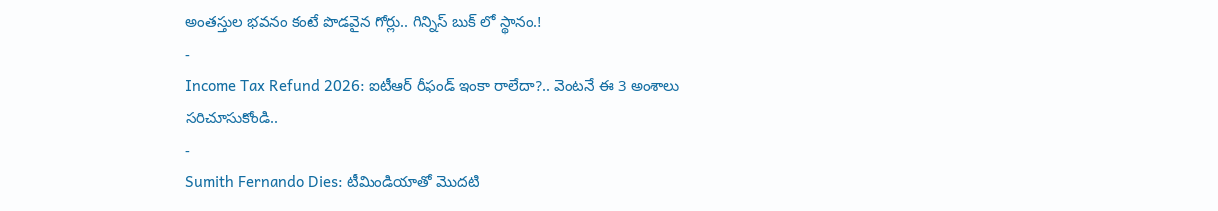అంతస్తుల భవనం కంటే పొడవైన గోర్లు.. గిన్నిస్ బుక్ లో స్థానం.!
-
Income Tax Refund 2026: ఐటీఆర్ రీఫండ్ ఇంకా రాలేదా?.. వెంటనే ఈ 3 అంశాలు సరిచూసుకోండి..
-
Sumith Fernando Dies: టీమిండియాతో మొదటి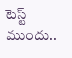టెస్ట్ ముందు..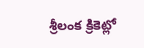శ్రీలంక క్రికెట్లో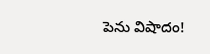పెను విషాదం!